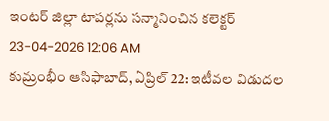ఇంటర్ జిల్లా టాపర్లను సన్మానించిన కలెక్టర్
23-04-2026 12:06 AM
కుమ్రంభీం ఆసిఫాబాద్, ఏప్రిల్ 22: ఇటీవల విడుదల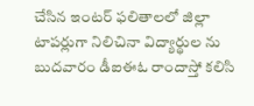చేసిన ఇంటర్ ఫలితాలలో జిల్లా టాపర్లుగా నిలిచినా విద్యార్థుల ను బుదవారం డీఐఈఓ రాందాస్తో కలిసి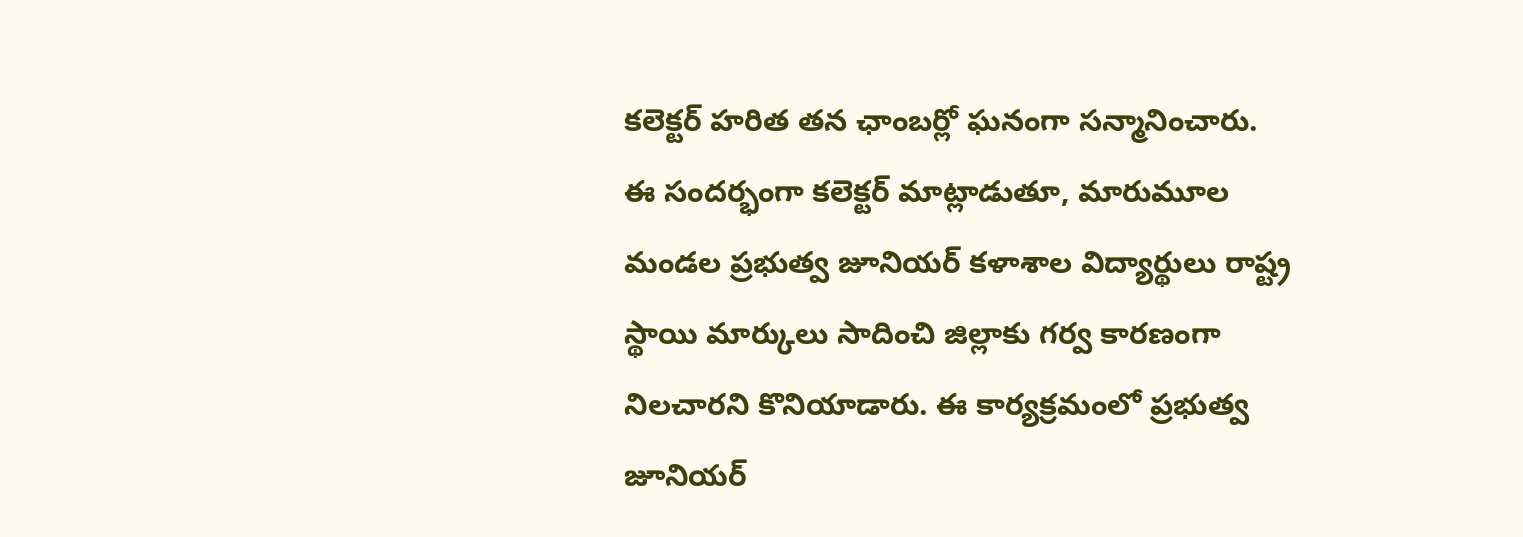కలెక్టర్ హరిత తన ఛాంబర్లో ఘనంగా సన్మానించారు.
ఈ సందర్భంగా కలెక్టర్ మాట్లాడుతూ, మారుమూల మండల ప్రభుత్వ జూనియర్ కళాశాల విద్యార్థులు రాష్ట్ర స్థాయి మార్కులు సాదించి జిల్లాకు గర్వ కారణంగా నిలచారని కొనియాడారు. ఈ కార్యక్రమంలో ప్రభుత్వ జూనియర్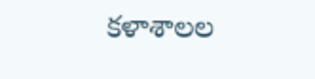కళాశాలల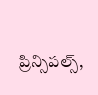ప్రిన్సిపల్స్,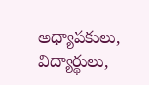అధ్యాపకులు, విద్యార్థులు,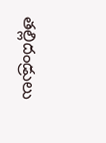తల్లిదండ్రులు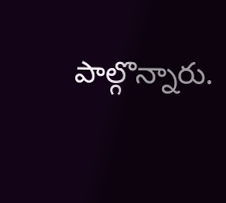పాల్గొన్నారు.